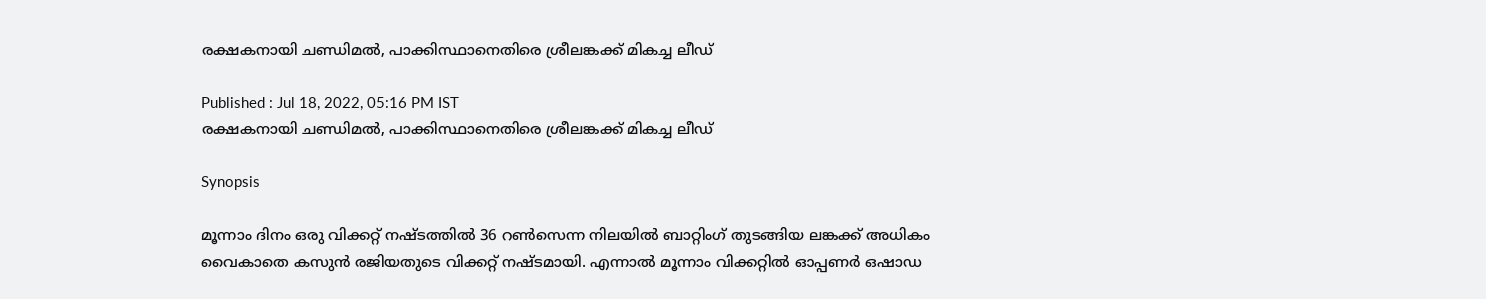രക്ഷകനായി ചണ്ഡിമല്‍, പാക്കിസ്ഥാനെതിരെ ശ്രീലങ്കക്ക് മികച്ച ലീഡ്

Published : Jul 18, 2022, 05:16 PM IST
രക്ഷകനായി ചണ്ഡിമല്‍, പാക്കിസ്ഥാനെതിരെ ശ്രീലങ്കക്ക് മികച്ച ലീഡ്

Synopsis

മൂന്നാം ദിനം ഒരു വിക്കറ്റ് നഷ്ടത്തില്‍ 36 റണ്‍സെന്ന നിലയില്‍ ബാറ്റിംഗ് തുടങ്ങിയ ലങ്കക്ക് അധികം വൈകാതെ കസുന്‍ രജിയതുടെ വിക്കറ്റ് നഷ്ടമായി. എന്നാല്‍ മൂന്നാം വിക്കറ്റില്‍ ഓപ്പണര്‍ ഒഷാഡ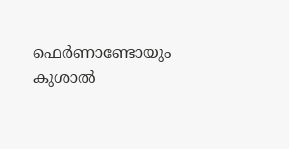ഫെര്‍ണാണ്ടോയും കുശാല്‍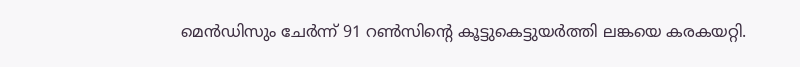മെന്‍ഡിസും ചേര്‍ന്ന് 91 റണ്‍സിന്‍റെ കൂട്ടുകെട്ടുയര്‍ത്തി ലങ്കയെ കരകയറ്റി.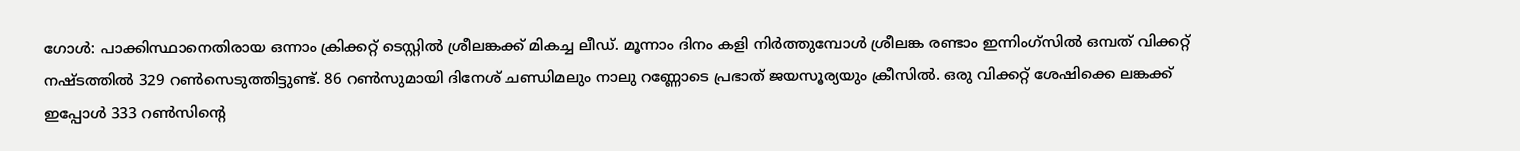ഗോള്‍: പാക്കിസ്ഥാനെതിരായ ഒന്നാം ക്രിക്കറ്റ് ടെസ്റ്റില്‍ ശ്രീലങ്കക്ക് മികച്ച ലീഡ്. മൂന്നാം ദിനം കളി നിര്‍ത്തുമ്പോള്‍ ശ്രീലങ്ക രണ്ടാം ഇന്നിംഗ്സില്‍ ഒമ്പത് വിക്കറ്റ് നഷ്ടത്തില്‍ 329 റണ്‍സെടുത്തിട്ടുണ്ട്. 86 റണ്‍സുമായി ദിനേശ് ചണ്ഡിമലും നാലു റണ്ണോടെ പ്രഭാത് ജയസൂര്യയും ക്രീസില്‍. ഒരു വിക്കറ്റ് ശേഷിക്കെ ലങ്കക്ക് ഇപ്പോള്‍ 333 റണ്‍സിന്‍റെ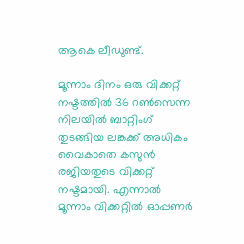ആകെ ലീഡുണ്ട്.

മൂന്നാം ദിനം ഒരു വിക്കറ്റ് നഷ്ടത്തില്‍ 36 റണ്‍സെന്ന നിലയില്‍ ബാറ്റിംഗ് തുടങ്ങിയ ലങ്കക്ക് അധികം വൈകാതെ കസുന്‍ രജിയതുടെ വിക്കറ്റ് നഷ്ടമായി. എന്നാല്‍ മൂന്നാം വിക്കറ്റില്‍ ഓപ്പണര്‍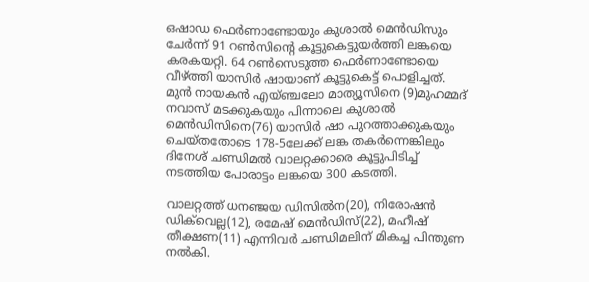ഒഷാഡ ഫെര്‍ണാണ്ടോയും കുശാല്‍ മെന്‍ഡിസും ചേര്‍ന്ന് 91 റണ്‍സിന്‍റെ കൂട്ടുകെട്ടുയര്‍ത്തി ലങ്കയെ കരകയറ്റി. 64 റണ്‍സെടുത്ത ഫെര്‍ണാണ്ടോയെ വീഴ്ത്തി യാസിര്‍ ഷായാണ് കൂട്ടുകെട്ട് പൊളിച്ചത്. മുന്‍ നായകന്‍ എയ്ഞ്ചലോ മാത്യൂസിനെ (9)മുഹമ്മദ് നവാസ് മടക്കുകയും പിന്നാലെ കുശാല്‍ മെന്‍ഡിസിനെ(76) യാസിര്‍ ഷാ പുറത്താക്കുകയും ചെയ്തതോടെ 178-5ലേക്ക് ലങ്ക തകര്‍ന്നെങ്കിലും ദിനേശ് ചണ്ഡിമല്‍ വാലറ്റക്കാരെ കൂട്ടുപിടിച്ച് നടത്തിയ പോരാട്ടം ലങ്കയെ 300 കടത്തി.

വാലറ്റത്ത് ധന‍ഞ്ജയ ഡിസില്‍ന(20), നിരോഷന്‍ ഡിക്‌വെല്ല(12), രമേഷ് മെന്‍ഡിസ്(22), മഹീഷ് തീക്ഷണ(11) എന്നിവര്‍ ചണ്ഡിമലിന് മികച്ച പിന്തുണ നല്‍കി.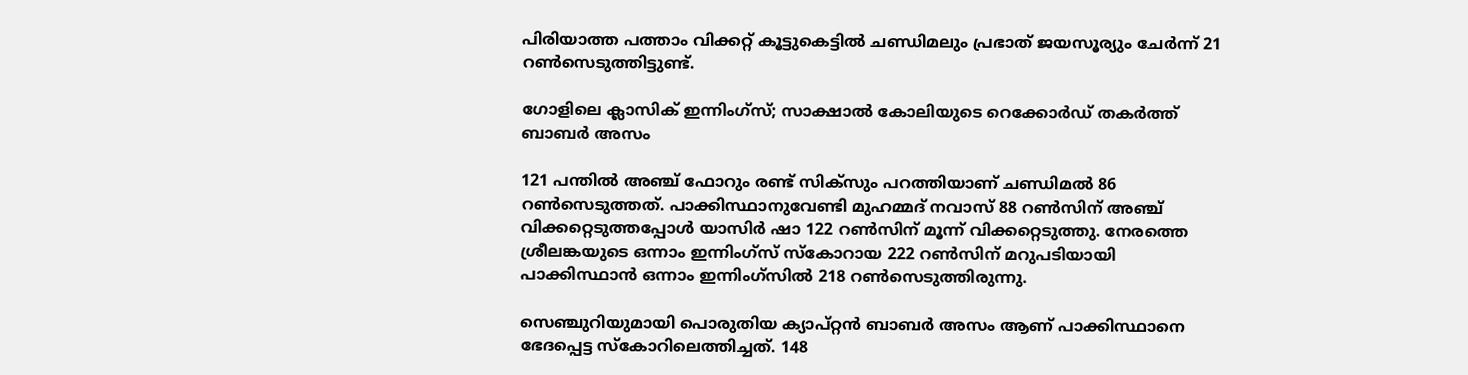പിരിയാത്ത പത്താം വിക്കറ്റ് കൂട്ടുകെട്ടില്‍ ചണ്ഡിമലും പ്രഭാത് ജയസൂര്യും ചേര്‍ന്ന് 21 റണ്‍സെടുത്തിട്ടുണ്ട്.

ഗോളിലെ ക്ലാസിക് ഇന്നിംഗ്‌സ്; സാക്ഷാല്‍ കോലിയുടെ റെക്കോര്‍ഡ് തകര്‍ത്ത് ബാബർ അസം

121 പന്തില്‍ അഞ്ച് ഫോറും രണ്ട് സിക്സും പറത്തിയാണ് ചണ്ഡിമല്‍ 86 റണ്‍സെടുത്തത്. പാക്കിസ്ഥാനുവേണ്ടി മുഹമ്മദ് നവാസ് 88 റണ്‍സിന് അഞ്ച് വിക്കറ്റെടുത്തപ്പോള്‍ യാസിര്‍ ഷാ 122 റണ്‍സിന് മൂന്ന് വിക്കറ്റെടുത്തു. നേരത്തെ ശ്രീലങ്കയുടെ ഒന്നാം ഇന്നിംഗ്സ് സ്കോറായ 222 റണ്‍സിന് മറുപടിയായി പാക്കിസ്ഥാന്‍ ഒന്നാം ഇന്നിംഗ്സില്‍ 218 റണ്‍സെടുത്തിരുന്നു.

സെഞ്ചുറിയുമായി പൊരുതിയ ക്യാപ്റ്റന്‍ ബാബര്‍ അസം ആണ് പാക്കിസ്ഥാനെ ഭേദപ്പെട്ട സ്കോറിലെത്തിച്ചത്. 148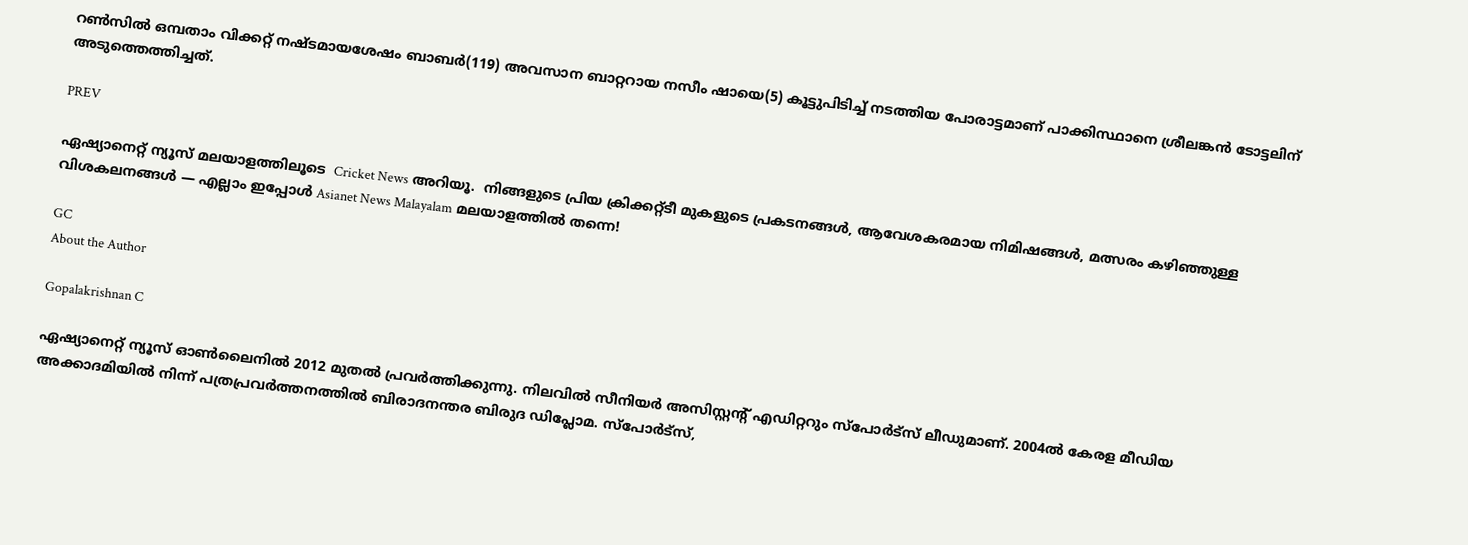റണ്‍സില്‍ ഒമ്പതാം വിക്കറ്റ് നഷ്ടമായശേഷം ബാബര്‍(119) അവസാന ബാറ്ററായ നസീം ഷായെ(5) കൂട്ടുപിടിച്ച് നടത്തിയ പോരാട്ടമാണ് പാക്കിസ്ഥാനെ ശ്രീലങ്കന്‍ ടോട്ടലിന് അടുത്തെത്തിച്ചത്.

PREV

ഏഷ്യാനെറ്റ് ന്യൂസ് മലയാളത്തിലൂടെ  Cricket News അറിയൂ.  നിങ്ങളുടെ പ്രിയ ക്രിക്കറ്റ്ടീ മുകളുടെ പ്രകടനങ്ങൾ, ആവേശകരമായ നിമിഷങ്ങൾ, മത്സരം കഴിഞ്ഞുള്ള വിശകലനങ്ങൾ — എല്ലാം ഇപ്പോൾ Asianet News Malayalam മലയാളത്തിൽ തന്നെ!

GC
About the Author

Gopalakrishnan C

ഏഷ്യാനെറ്റ് ന്യൂസ് ഓണ്‍ലൈനില്‍ 2012 മുതല്‍ പ്രവര്‍ത്തിക്കുന്നു. നിലവില്‍ സീനിയര്‍ അസിസ്റ്റന്‍റ് എഡിറ്ററും സ്പോർട്സ് ലീഡുമാണ്. 2004ൽ കേരള മീഡിയ അക്കാദമിയില്‍ നിന്ന് പത്രപ്രവര്‍ത്തനത്തില്‍ ബിരാദനന്തര ബിരുദ ഡിപ്ലോമ. സ്പോര്‍ട്സ്,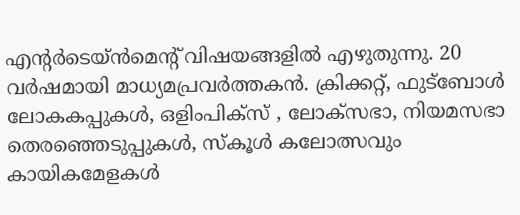എന്‍റര്‍ടെയ്ൻമെന്‍റ് വിഷയങ്ങളില്‍ എഴുതുന്നു. 20 വര്‍ഷമായി മാധ്യമപ്രവര്‍ത്തകൻ. ക്രിക്കറ്റ്, ഫുട്ബോള്‍ ലോകകപ്പുകൾ, ഒളിംപിക്സ് , ലോക്സഭാ, നിയമസഭാ തെരഞ്ഞെടുപ്പുകള്‍, സ്കൂള്‍ കലോത്സവും കായികമേളകള്‍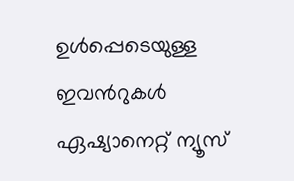ഉള്‍പ്പെടെയുള്ള ഇവന്‍റുകള്‍ ഏഷ്യാനെറ്റ് ന്യൂസ്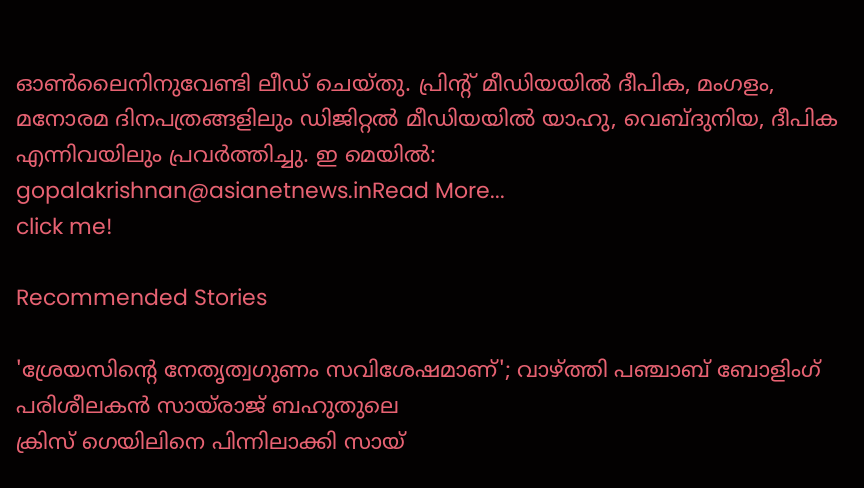ഓണ്‍ലൈനിനുവേണ്ടി ലീഡ് ചെയ്തു. പ്രിന്‍റ് മീഡിയയില്‍ ദീപിക, മംഗളം, മനോരമ ദിനപത്രങ്ങളിലും ഡിജിറ്റൽ മീഡിയയില്‍ യാഹു, വെബ്ദുനിയ, ദീപിക എന്നിവയിലും പ്രവര്‍ത്തിച്ചു. ഇ മെയില്‍: gopalakrishnan@asianetnews.inRead More...
click me!

Recommended Stories

'ശ്രേയസിന്റെ നേതൃത്വഗുണം സവിശേഷമാണ്'; വാഴ്ത്തി പഞ്ചാബ് ബോളിംഗ് പരിശീലകന്‍ സായ്രാജ് ബഹുതുലെ
ക്രിസ് ഗെയിലിനെ പിന്നിലാക്കി സായ്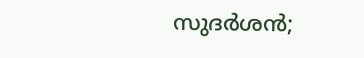സുദര്‍ശന്‍;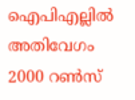ഐപിഎല്ലില്‍ അതിവേഗം 2000 റണ്‍സ്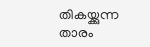തികയ്ക്കുന്ന താരം